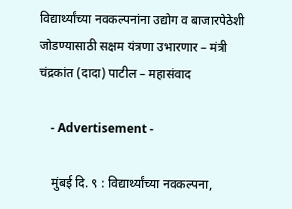विद्यार्थ्यांच्या नवकल्पनांना उद्योग व बाजारपेठेशी जोडण्यासाठी सक्षम यंत्रणा उभारणार – मंत्री चंद्रकांत (दादा) पाटील – महासंवाद

    - Advertisement -

    मुंबई दि. ९ : विद्यार्थ्यांच्या नवकल्पना,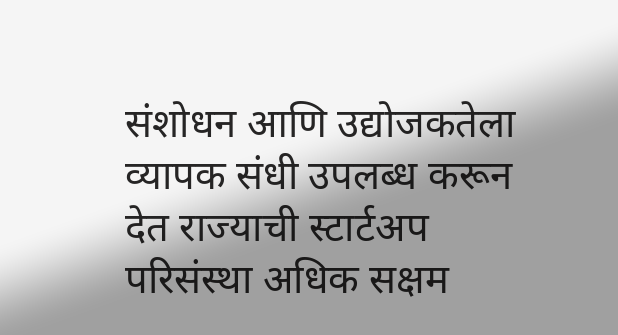संशोधन आणि उद्योजकतेला व्यापक संधी उपलब्ध करून देत राज्याची स्टार्टअप परिसंस्था अधिक सक्षम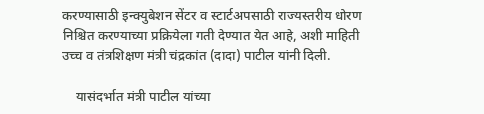करण्यासाठी इन्क्युबेशन सेंटर व स्टार्टअपसाठी राज्यस्तरीय धोरण निश्चित करण्याच्या प्रक्रियेला गती देण्यात येत आहे, अशी माहिती उच्च व तंत्रशिक्षण मंत्री चंद्रकांत (दादा) पाटील यांनी दिली.

    यासंदर्भात मंत्री पाटील यांच्या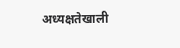अध्यक्षतेखाली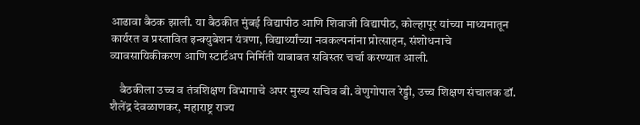आढावा बैठक झाली. या बैठकीत मुंबई विद्यापीठ आणि शिवाजी विद्यापीठ, कोल्हापूर यांच्या माध्यमातून कार्यरत व प्रस्तावित इन्क्युबेशन यंत्रणा, विद्यार्थ्यांच्या नवकल्पनांना प्रोत्साहन, संशोधनाचे व्यावसायिकीकरण आणि स्टार्टअप निर्मिती याबाबत सविस्तर चर्चा करण्यात आली.

    बैठकीला उच्च व तंत्रशिक्षण विभागाचे अपर मुख्य सचिव बी. वेणुगोपाल रेड्डी, उच्च शिक्षण संचालक डॉ. शैलेंद्र देवळाणकर, महाराष्ट्र राज्य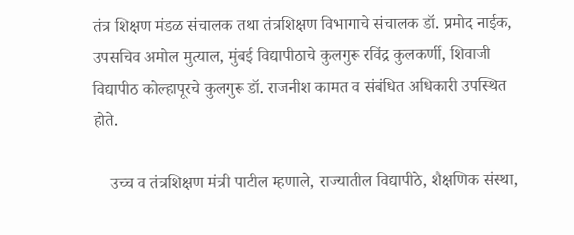तंत्र शिक्षण मंडळ संचालक तथा तंत्रशिक्षण विभागाचे संचालक डॉ. प्रमोद नाईक, उपसचिव अमोल मुत्याल, मुंबई विद्यापीठाचे कुलगुरू रविंद्र कुलकर्णी, शिवाजी विद्यापीठ कोल्हापूरचे कुलगुरू डॉ. राजनीश कामत व संबंधित अधिकारी उपस्थित होते.

    उच्च व तंत्र‍शिक्षण मंत्री पाटील म्हणाले, राज्यातील विद्यापीठे, शैक्षणिक संस्था,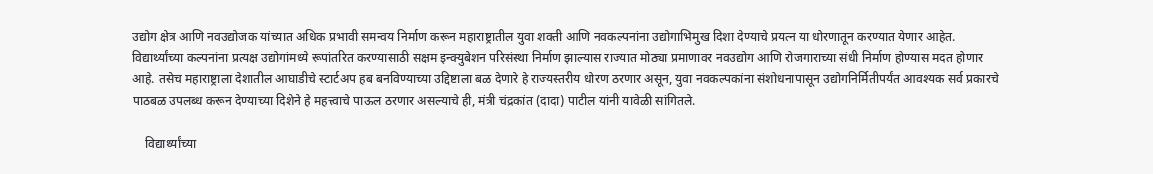उद्योग क्षेत्र आणि नवउद्योजक यांच्यात अधिक प्रभावी समन्वय निर्माण करून महाराष्ट्रातील युवा शक्ती आणि नवकल्पनांना उद्योगाभिमुख दिशा देण्याचे प्रयत्न या धोरणातून करण्यात येणार आहेत. विद्यार्थ्यांच्या कल्पनांना प्रत्यक्ष उद्योगांमध्ये रूपांतरित करण्यासाठी सक्षम इन्क्युबेशन परिसंस्था निर्माण झाल्यास राज्यात मोठ्या प्रमाणावर नवउद्योग आणि रोजगाराच्या संधी निर्माण होण्यास मदत होणार आहे. तसेच महाराष्ट्राला देशातील आघाडीचे स्टार्टअप हब बनविण्याच्या उद्दिष्टाला बळ देणारे हे राज्यस्तरीय धोरण ठरणार असून, युवा नवकल्पकांना संशोधनापासून उद्योगनिर्मितीपर्यंत आवश्यक सर्व प्रकारचे पाठबळ उपलब्ध करून देण्याच्या दिशेने हे महत्त्वाचे पाऊल ठरणार असल्याचे ही, मंत्री चंद्रकांत (दादा) पाटील यांनी यावेळी सांगितले.

    विद्यार्थ्यांच्या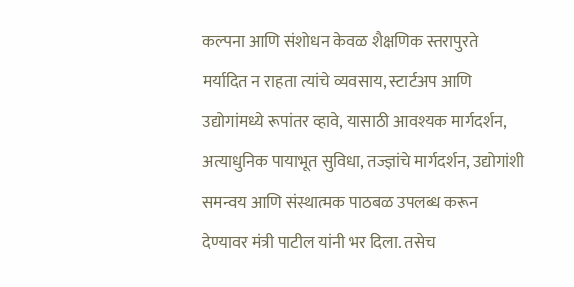कल्पना आणि संशोधन केवळ शैक्षणिक स्तरापुरते मर्यादित न राहता त्यांचे व्यवसाय, स्टार्टअप आणि उद्योगांमध्ये रूपांतर व्हावे, यासाठी आवश्यक मार्गदर्शन, अत्याधुनिक पायाभूत सुविधा, तज्ज्ञांचे मार्गदर्शन, उद्योगांशी समन्वय आणि संस्थात्मक पाठबळ उपलब्ध करून देण्यावर मंत्री पाटील यांनी भर दिला. तसेच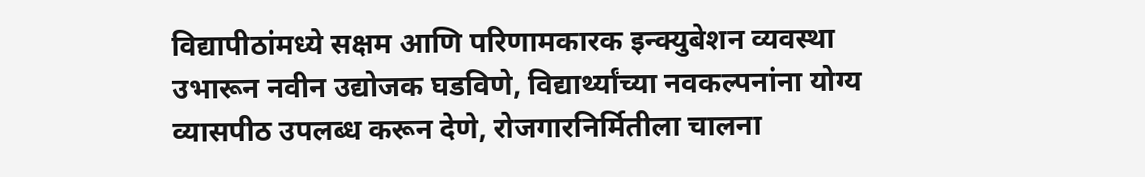विद्यापीठांमध्ये सक्षम आणि परिणामकारक इन्क्युबेशन व्यवस्था उभारून नवीन उद्योजक घडविणे, विद्यार्थ्यांच्या नवकल्पनांना योग्य व्यासपीठ उपलब्ध करून देणे, रोजगारनिर्मितीला चालना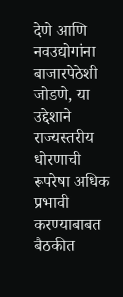देणे आणि नवउद्योगांना बाजारपेठेशी जोडणे, या उद्देशाने राज्यस्तरीय धोरणाची रूपरेषा अधिक प्रभावी करण्याबाबत बैठकीत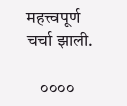महत्त्वपूर्ण चर्चा झाली.

    ००००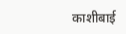काशीबाई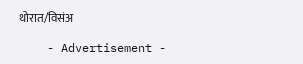थोरात/विसंअ

    - Advertisement -